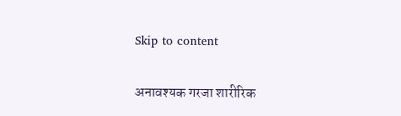Skip to content

अनावश्यक गरजा शारीरिक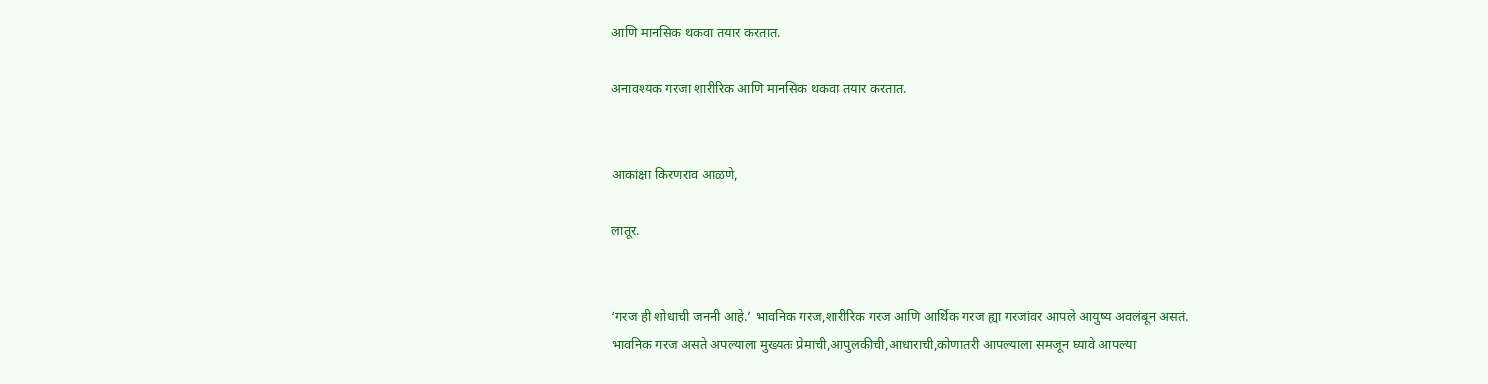आणि मानसिक थकवा तयार करतात.

अनावश्यक गरजा शारीरिक आणि मानसिक थकवा तयार करतात.


आकांक्षा किरणराव आळणे,

लातूर.


‘गरज ही शोधाची जननी आहे.’ भावनिक गरज,शारीरिक गरज आणि आर्थिक गरज ह्या गरजांवर आपले आयुष्य अवलंबून असतं.
भावनिक गरज असते अपल्याला मुख्यतः प्रेमाची,आपुलकीची,आधाराची,कोणातरी आपल्याला समजून घ्यावे आपल्या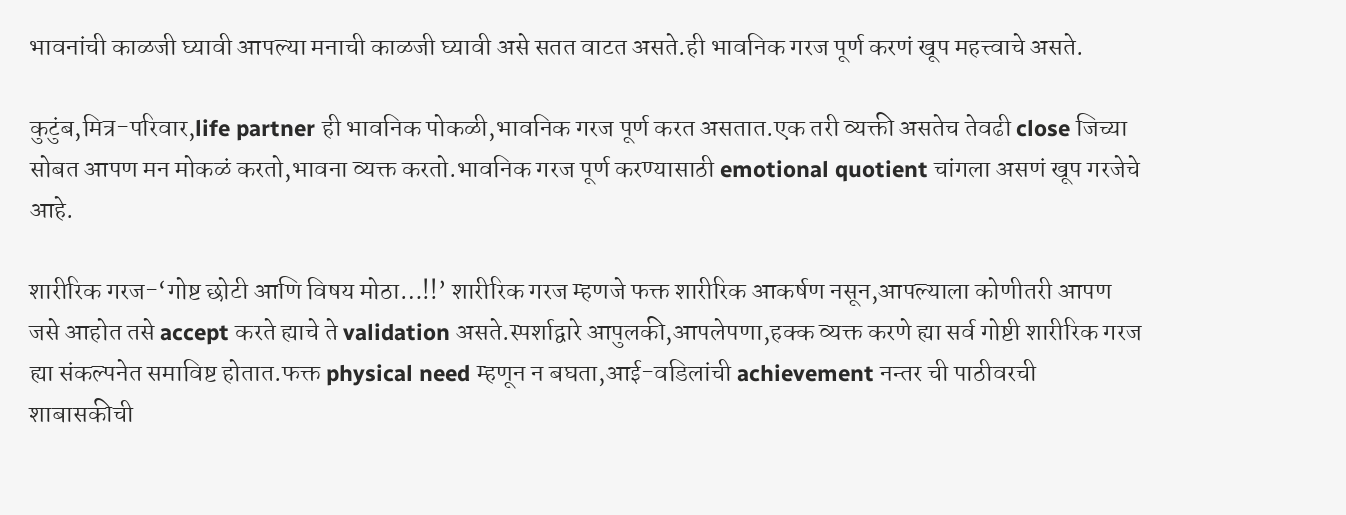भावनांची काळजी घ्यावी आपल्या मनाची काळजी घ्यावी असे सतत वाटत असते.ही भावनिक गरज पूर्ण करणं खूप महत्त्वाचे असते.

कुटुंब,मित्र-परिवार,life partner ही भावनिक पोकळी,भावनिक गरज पूर्ण करत असतात.एक तरी व्यक्ती असतेच तेवढी close जिच्या सोबत आपण मन मोकळं करतो,भावना व्यक्त करतो.भावनिक गरज पूर्ण करण्यासाठी emotional quotient चांगला असणं खूप गरजेचे आहे.

शारीरिक गरज-‘गोष्ट छोटी आणि विषय मोठा…!!’ शारीरिक गरज म्हणजे फक्त शारीरिक आकर्षण नसून,आपल्याला कोणीतरी आपण जसे आहोत तसे accept करते ह्याचे ते validation असते.स्पर्शाद्वारे आपुलकी,आपलेपणा,हक्क व्यक्त करणे ह्या सर्व गोष्टी शारीरिक गरज ह्या संकल्पनेत समाविष्ट होतात.फक्त physical need म्हणून न बघता,आई-वडिलांची achievement नन्तर ची पाठीवरची शाबासकीची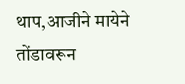थाप,आजीने मायेने तोंडावरून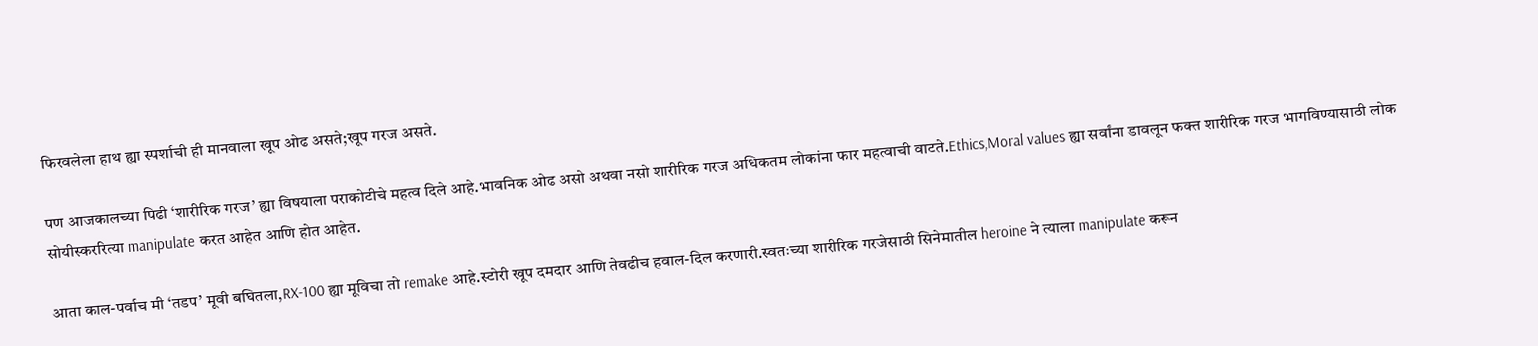फिरवलेला हाथ ह्या स्पर्शाची ही मानवाला खूप ओढ असते;खूप गरज असते.

पण आजकालच्या पिढी ‘शारीरिक गरज’ ह्या विषयाला पराकोटीचे महत्व दिले आहे.भावनिक ओढ असो अथवा नसो शारीरिक गरज अधिकतम लोकांना फार महत्वाची वाटते.Ethics,Moral values ह्या सर्वांना डावलून फक्त शारीरिक गरज भागविण्यासाठी लोक सोयीस्कररित्या manipulate करत आहेत आणि होत आहेत.

आता काल-पर्वाच मी ‘तडप’ मूवी बघितला,RX-100 ह्या मूविचा तो remake आहे.स्टोरी खूप दमदार आणि तेवढीच हवाल-दिल करणारी.स्वतःच्या शारीरिक गरजेसाठी सिनेमातील heroine ने त्याला manipulate करून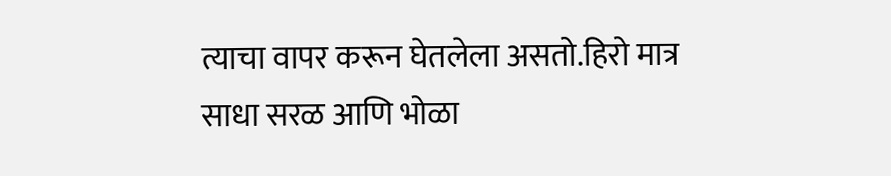त्याचा वापर करून घेतलेला असतो.हिरो मात्र साधा सरळ आणि भोळा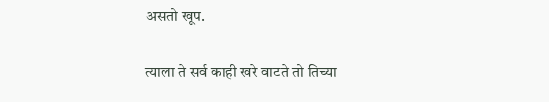असतो खूप.

त्याला ते सर्व काही खरे वाटते तो तिच्या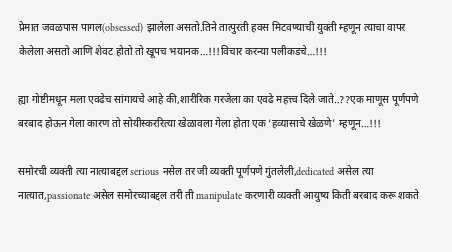प्रेमात जवळपास पागल(obsessed) झालेला असतो.तिने तात्पुरती हवस मिटवण्याची युक्ती म्हणून त्याचा वापर केलेला असतो आणि शेवट होतो तो खूपच भयानक…!!!विचार करन्या पलीकडचे…!!!

ह्या गोष्टीमधून मला एवढेच सांगायचे आहे की,शारीरिक गरजेला का एवढे महत्त्व दिले जाते..??एक माणूस पूर्णपणे बरबाद होऊन गेला कारण तो सोयीस्कररित्या खेळावला गेला होता एक ‘हव्यासाचे खेळणे’ म्हणून…!!!

समोरची व्यक्ती त्या नात्याबद्दल serious नसेल तर जी व्यक्ती पूर्णपणे गुंतलेली,dedicated असेल त्या नात्यात,passionate असेल समोरच्याबद्दल तरी ती manipulate करणारी व्यक्ती आयुष्य किती बरबाद करू शकते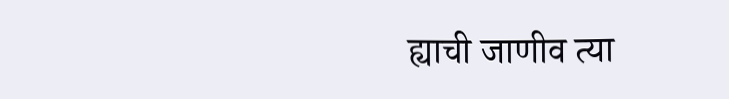ह्याची जाणीव त्या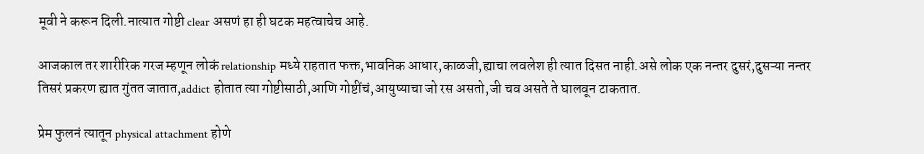मूवी ने करून दिली.नात्यात गोष्टी clear असणं हा ही घटक महत्वाचेच आहे.

आजकाल तर शारीरिक गरज म्हणून लोकं relationship मध्ये राहतात फक्त,भावनिक आधार,काळजी,ह्याचा लवलेश ही त्यात दिसत नाही.असे लोक एक नन्तर दुसरं,दुसऱ्या नन्तर तिसरं प्रकरण ह्यात गुंतत जातात,addict होतात त्या गोष्टीसाठी,आणि गोष्टींचं,आयुष्याचा जो रस असतो,जी चव असते ते घालवून टाकतात.

प्रेम फुलनं त्यातून physical attachment होणे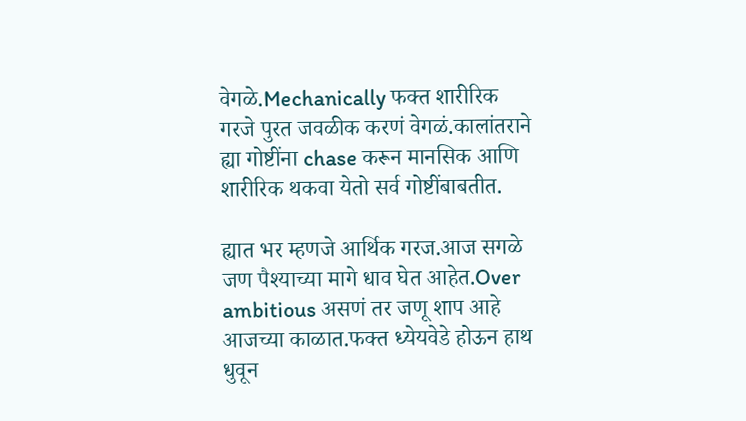वेगळे.Mechanically फक्त शारीरिक गरजे पुरत जवळीक करणं वेगळं.कालांतराने ह्या गोष्टींना chase करून मानसिक आणि शारीरिक थकवा येतो सर्व गोष्टींबाबतीत.

ह्यात भर म्हणजे आर्थिक गरज.आज सगळे जण पैश्याच्या मागे धाव घेत आहेत.Over ambitious असणं तर जणू शाप आहे आजच्या काळात.फक्त ध्येयवेडे होऊन हाथ धुवून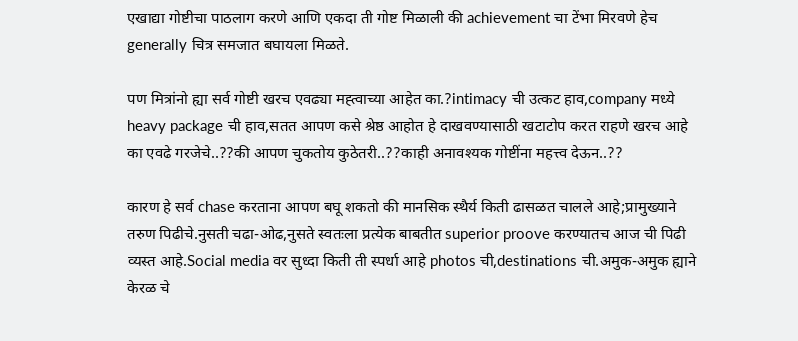एखाद्या गोष्टीचा पाठलाग करणे आणि एकदा ती गोष्ट मिळाली की achievement चा टेंभा मिरवणे हेच generally चित्र समजात बघायला मिळते.

पण मित्रांनो ह्या सर्व गोष्टी खरच एवढ्या मह्त्वाच्या आहेत का.?intimacy ची उत्कट हाव,company मध्ये heavy package ची हाव,सतत आपण कसे श्रेष्ठ आहोत हे दाखवण्यासाठी खटाटोप करत राहणे खरच आहे का एवढे गरजेचे..??की आपण चुकतोय कुठेतरी..??काही अनावश्यक गोष्टींना महत्त्व देऊन..??

कारण हे सर्व chase करताना आपण बघू शकतो की मानसिक स्थैर्य किती ढासळत चालले आहे;प्रामुख्याने तरुण पिढीचे.नुसती चढा-ओढ,नुसते स्वतःला प्रत्येक बाबतीत superior proove करण्यातच आज ची पिढी व्यस्त आहे.Social media वर सुध्दा किती ती स्पर्धा आहे photos ची,destinations ची.अमुक-अमुक ह्याने केरळ चे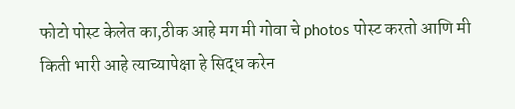फोटो पोस्ट केलेत का,ठीक आहे मग मी गोवा चे photos पोस्ट करतो आणि मी किती भारी आहे त्याच्यापेक्षा हे सिद्ध करेन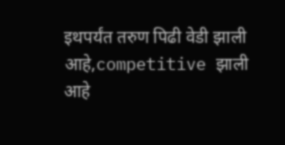इथपर्यंत तरुण पिढी वेडी झाली आहे,competitive झाली आहे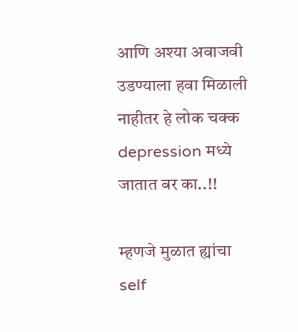आणि अश्या अवाजवी उडण्याला हवा मिळाली नाहीतर हे लोक चक्क depression मध्ये जातात बर का..!!

म्हणजे मुळात ह्यांचा self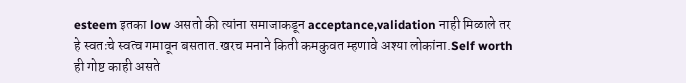esteem इतका low असतो की त्यांना समाजाकडून acceptance,validation नाही मिळाले तर हे स्वतःचे स्वत्व गमावून बसतात.खरच मनाने किती कमकुवत म्हणावे अश्या लोकांना.Self worth ही गोष्ट काही असते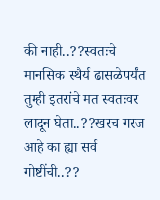की नाही..??स्वतःचे मानसिक स्थैर्य ढासळेपर्यंत तुम्ही इतरांचे मत स्वतःवर लादून घेता..??खरच गरज आहे का ह्या सर्व गोष्टींची..??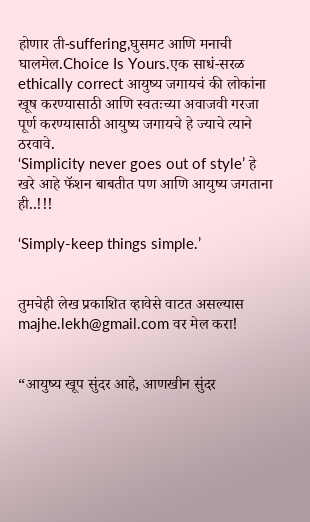होणार ती-suffering,घुसमट आणि मनाची घालमेल.Choice Is Yours.एक साधं-सरळ ethically correct आयुष्य जगायचं की लोकांना खूष करण्यासाठी आणि स्वतःच्या अवाजवी गरजा पूर्ण करण्यासाठी आयुष्य जगायचे हे ज्याचे त्याने ठरवावे.
‘Simplicity never goes out of style’ हे खरे आहे फॅशन बाबतीत पण आणि आयुष्य जगताना ही..!!!

‘Simply-keep things simple.’


तुमचेही लेख प्रकाशित व्हावेसे वाटत असल्यास majhe.lekh@gmail.com वर मेल करा!


“आयुष्य खूप सुंदर आहे, आणखीन सुंदर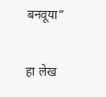बनवूया”

हा लेख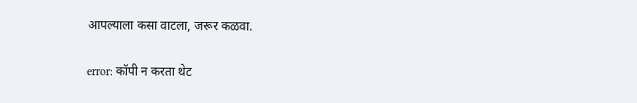आपल्याला कसा वाटला, जरूर कळवा.

error: कॉपी न करता थेट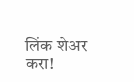लिंक शेअर करा!